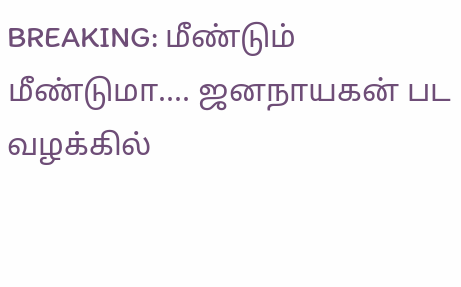BREAKING: மீண்டும் மீண்டுமா.... ஜனநாயகன் பட வழக்கில்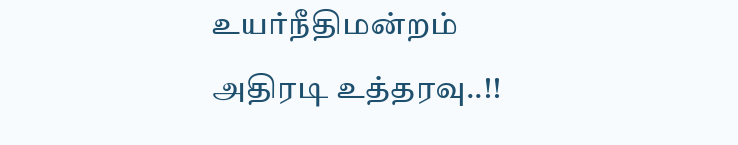உயர்நீதிமன்றம் அதிரடி உத்தரவு..!!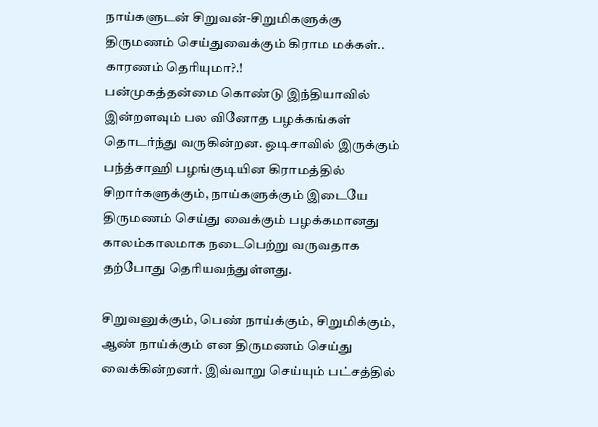நாய்களுடன் சிறுவன்-சிறுமிகளுக்கு திருமணம் செய்துவைக்கும் கிராம மக்கள்.. காரணம் தெரியுமா?.!
பன்முகத்தன்மை கொண்டு இந்தியாவில் இன்றளவும் பல வினோத பழக்கங்கள் தொடர்ந்து வருகின்றன. ஒடிசாவில் இருக்கும் பந்த்சாஹி பழங்குடியின கிராமத்தில் சிறார்களுக்கும், நாய்களுக்கும் இடையே திருமணம் செய்து வைக்கும் பழக்கமானது காலம்காலமாக நடைபெற்று வருவதாக தற்போது தெரியவந்துள்ளது.

சிறுவனுக்கும், பெண் நாய்க்கும், சிறுமிக்கும், ஆண் நாய்க்கும் என திருமணம் செய்து வைக்கின்றனர். இவ்வாறு செய்யும் பட்சத்தில்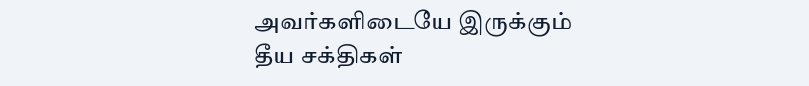அவர்களிடையே இருக்கும் தீய சக்திகள்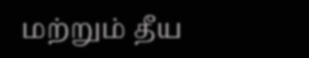மற்றும் தீய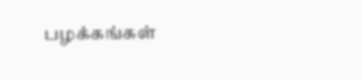பழக்கங்கள்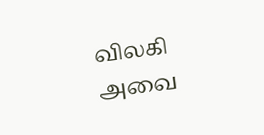விலகி அவை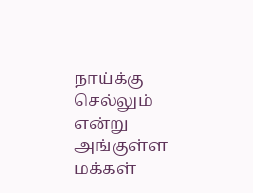நாய்க்கு செல்லும் என்று அங்குள்ள மக்கள்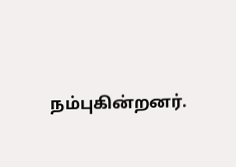நம்புகின்றனர்.